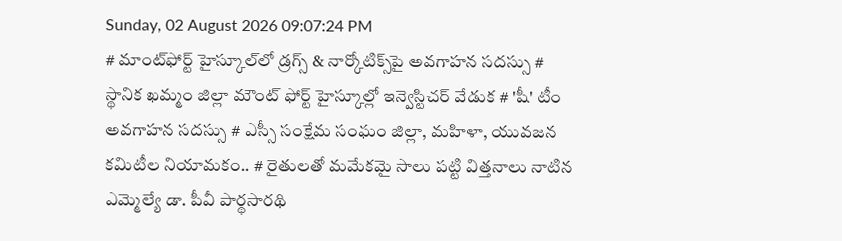Sunday, 02 August 2026 09:07:24 PM
# మాంట్‌ఫోర్ట్ హైస్కూల్‌లో డ్రగ్స్ & నార్కోటిక్స్‌పై అవగాహన సదస్సు # స్థానిక ఖమ్మం జిల్లా మౌంట్ ఫోర్ట్ హైస్కూల్లో ఇన్వెస్టిచర్ వేడుక # 'షీ' టీం అవగాహన సదస్సు # ఎస్సీ సంక్షేమ సంఘం జిల్లా, మహిళా, యువజన కమిటీల నియామకం.. # రైతులతో మమేకమై సాలు పట్టి విత్తనాలు నాటిన ఎమ్మెల్యే డా. పీవీ పార్థసారథి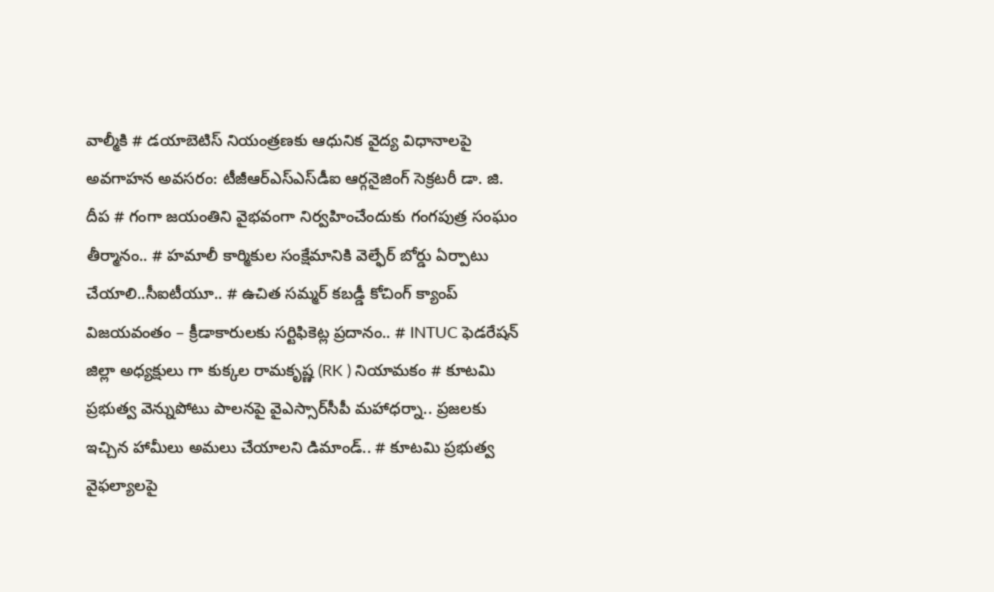వాల్మీకి # డయాబెటిస్ నియంత్రణకు ఆధునిక వైద్య విధానాలపై అవగాహన అవసరం: టీజీఆర్‌ఎస్‌ఎస్‌డీఐ ఆర్గనైజింగ్ సెక్రటరీ డా. జి. దీప # గంగా జయంతిని వైభవంగా నిర్వహించేందుకు గంగపుత్ర సంఘం తీర్మానం.. # హమాలీ కార్మికుల సంక్షేమానికి వెల్ఫేర్ బోర్డు ఏర్పాటు చేయాలి..సీఐటీయూ.. # ఉచిత సమ్మర్ కబడ్డీ కోచింగ్ క్యాంప్ విజయవంతం – క్రీడాకారులకు సర్టిఫికెట్ల ప్రదానం.. # INTUC ఫెడరేషన్ జిల్లా అధ్యక్షులు గా కుక్కల రామకృష్ణ (RK ) నియామకం # కూటమి ప్రభుత్వ వెన్నుపోటు పాలనపై వైఎస్సార్‌సీపీ మహాధర్నా.. ప్రజలకు ఇచ్చిన హామీలు అమలు చేయాలని డిమాండ్.. # కూటమి ప్రభుత్వ వైఫల్యాలపై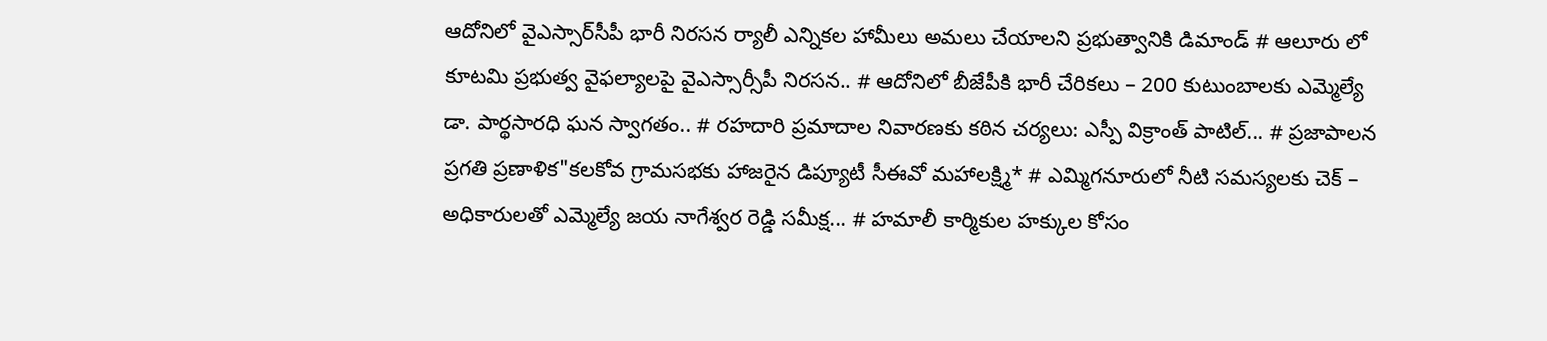ఆదోనిలో వైఎస్సార్‌సీపీ భారీ నిరసన ర్యాలీ ఎన్నికల హామీలు అమలు చేయాలని ప్రభుత్వానికి డిమాండ్ # ఆలూరు లో కూటమి ప్రభుత్వ వైఫల్యాలపై వైఎస్సార్సీపీ నిరసన.. # ఆదోనిలో బీజేపీకి భారీ చేరికలు – 200 కుటుంబాలకు ఎమ్మెల్యే డా. పార్థసారధి ఘన స్వాగతం.. # రహదారి ప్రమాదాల నివారణకు కఠిన చర్యలు: ఎస్పీ విక్రాంత్ పాటిల్... # ప్రజాపాలన ప్రగతి ప్రణాళిక"కలకోవ గ్రామసభకు హాజరైన డిప్యూటీ సీఈవో మహాలక్ష్మి* # ఎమ్మిగనూరులో నీటి సమస్యలకు చెక్ – అధికారులతో ఎమ్మెల్యే జయ నాగేశ్వర రెడ్డి సమీక్ష... # హమాలీ కార్మికుల హక్కుల కోసం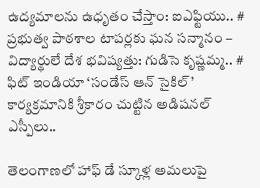ఉద్యమాలను ఉధృతం చేస్తాం: ఐఎఫ్టియు.. # ప్రభుత్వ పాఠశాల టాపర్లకు ఘన సన్మానం – విద్యార్థులే దేశ భవిష్యత్తు: గుడిసె కృష్ణమ్మ.. # ఫిట్ ఇండియా ‘సండేస్ ఆన్ సైకిల్’ కార్యక్రమానికి శ్రీకారం చుట్టిన అడిషనల్ ఎస్పీలు..

తెలంగాణలో హాఫ్ డే స్కూళ్ల అమలుపై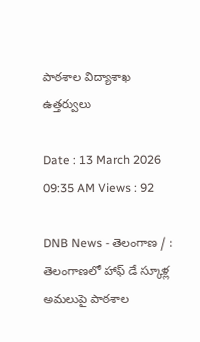పాఠశాల విద్యాశాఖ ఉత్తర్వులు

Date : 13 March 2026 09:35 AM Views : 92

DNB News - తెలంగాణ / : తెలంగాణలో హాఫ్ డే స్కూళ్ల అమలుపై పాఠశాల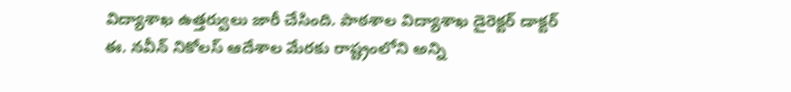విద్యాశాఖ ఉత్తర్వులు జారీ చేసింది. పాఠశాల విద్యాశాఖ డైరెక్టర్ డాక్టర్ ఈ. నవీన్ నికోలస్ ఆదేశాల మేరకు రాష్ట్రంలోని అన్ని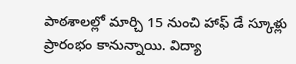పాఠశాలల్లో మార్చి 15 నుంచి హాఫ్ డే స్కూళ్లు ప్రారంభం కానున్నాయి. విద్యా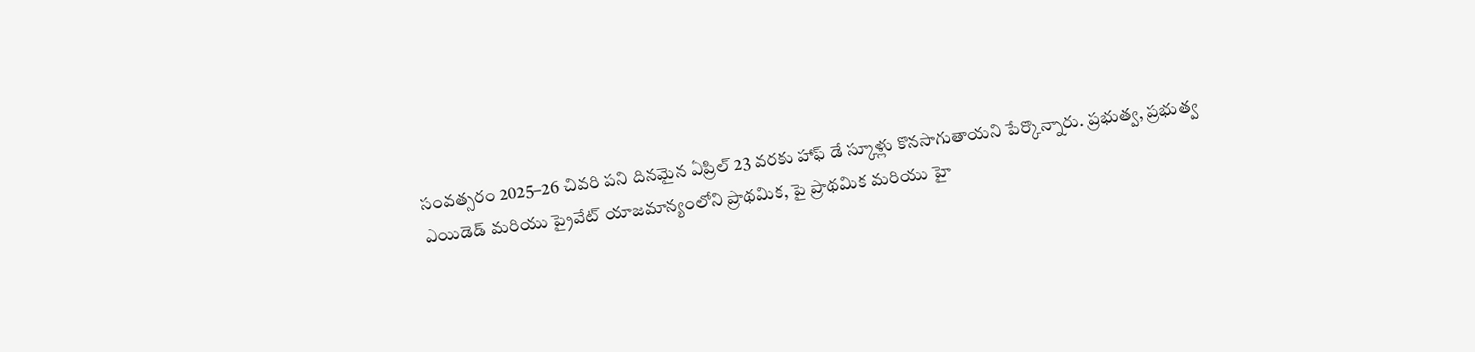సంవత్సరం 2025–26 చివరి పని దినమైన ఏప్రిల్ 23 వరకు హాఫ్ డే స్కూళ్లు కొనసాగుతాయని పేర్కొన్నారు. ప్రభుత్వ, ప్రభుత్వ ఎయిడెడ్ మరియు ప్రైవేట్ యాజమాన్యంలోని ప్రాథమిక, పై ప్రాథమిక మరియు హై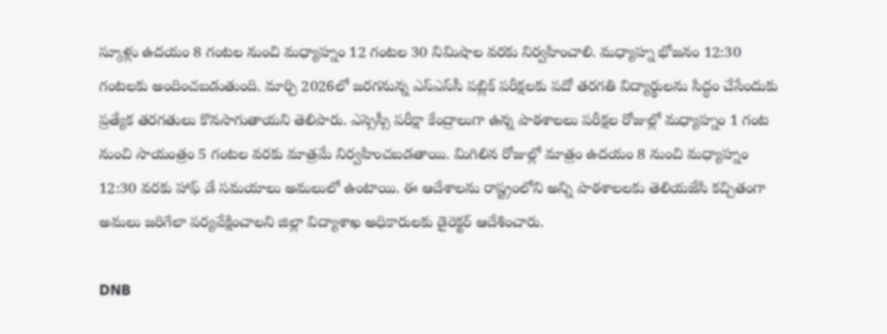స్కూళ్లు ఉదయం 8 గంటల నుంచి మధ్యాహ్నం 12 గంటల 30 నిమిషాల వరకు నిర్వహించాలి. మధ్యాహ్న భోజనం 12:30 గంటలకు అందించబడుతుంది. మార్చి 2026లో జరగనున్న ఎస్‌ఎస్‌సీ పబ్లిక్ పరీక్షలకు పదో తరగతి విద్యార్థులను సిద్ధం చేసేందుకు ప్రత్యేక తరగతులు కొనసాగుతాయని తెలిపారు. ఎస్సెస్సీ పరీక్షా కేంద్రాలుగా ఉన్న పాఠశాలలు పరీక్షల రోజుల్లో మధ్యాహ్నం 1 గంట నుంచి సాయంత్రం 5 గంటల వరకు మాత్రమే నిర్వహించబడతాయి. మిగిలిన రోజుల్లో మాత్రం ఉదయం 8 నుంచి మధ్యాహ్నం 12:30 వరకు హాఫ్ డే సమయాలు అమలులో ఉంటాయి. ఈ ఆదేశాలను రాష్ట్రంలోని అన్ని పాఠశాలలకు తెలియజేసి కచ్చితంగా అమలు జరిగేలా పర్యవేక్షించాలని జిల్లా విద్యాశాఖ అధికారులకు డైరెక్టర్ ఆదేశించారు.

DNB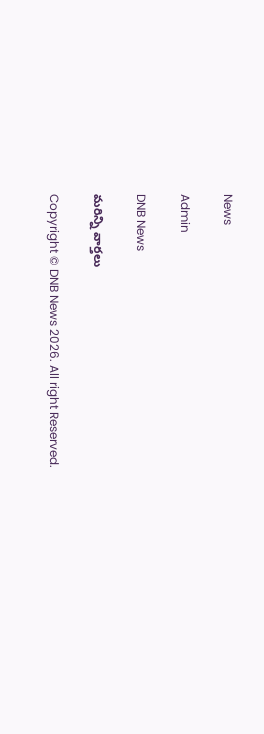News

Admin

DNB News

మరిన్ని వార్తలు

Copyright © DNB News 2026. All right Reserved.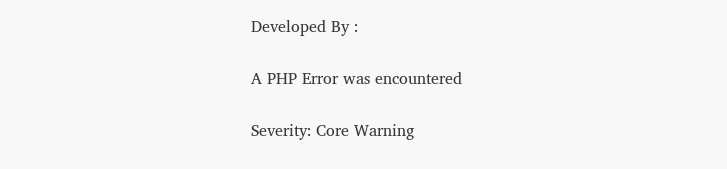Developed By :

A PHP Error was encountered

Severity: Core Warning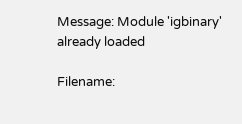Message: Module 'igbinary' already loaded

Filename: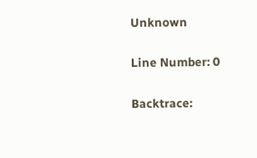Unknown

Line Number: 0

Backtrace: